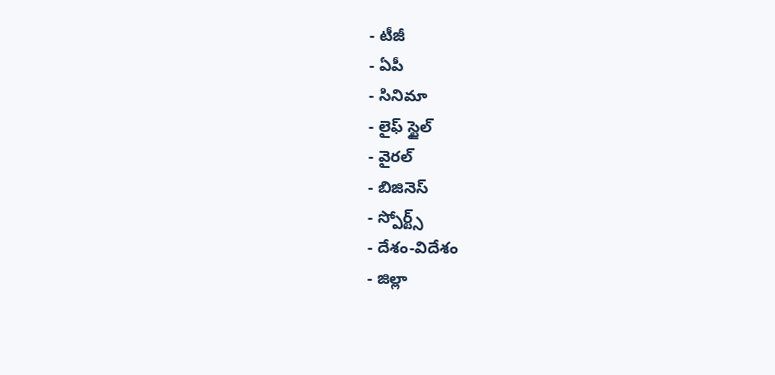- టీజీ
- ఏపీ
- సినిమా
- లైఫ్ స్టైల్
- వైరల్
- బిజినెస్
- స్పోర్ట్స్
- దేశం-విదేశం
- జిల్లా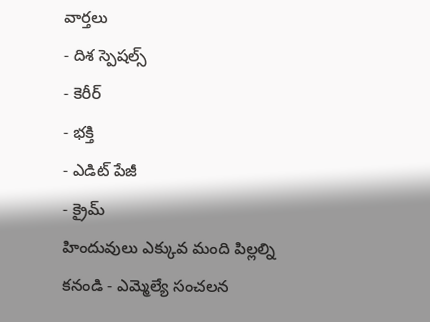వార్తలు
- దిశ స్పెషల్స్
- కెరీర్
- భక్తి
- ఎడిట్ పేజీ
- క్రైమ్
హిందువులు ఎక్కువ మంది పిల్లల్ని కనండి - ఎమ్మెల్యే సంచలన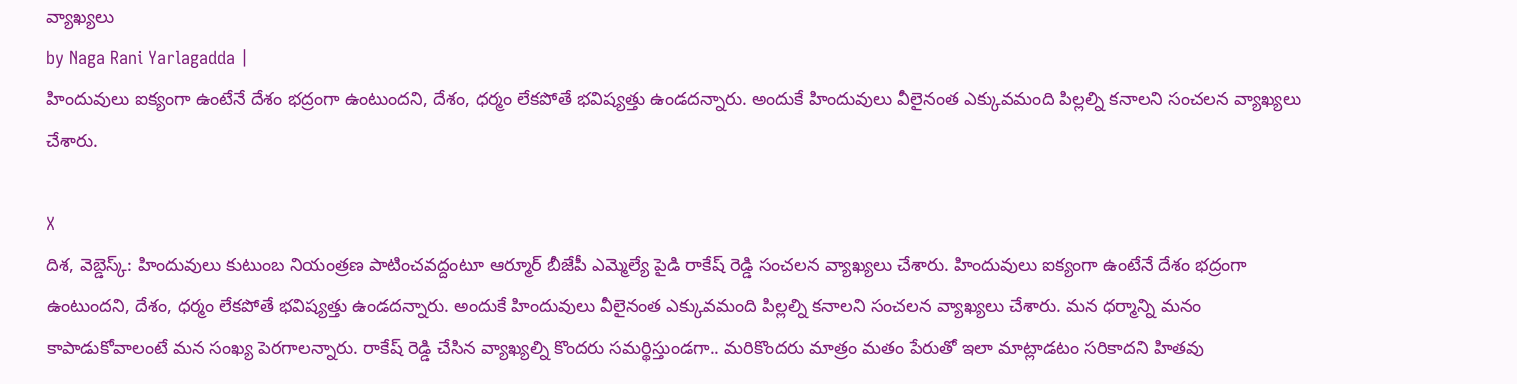వ్యాఖ్యలు
by Naga Rani Yarlagadda |
హిందువులు ఐక్యంగా ఉంటేనే దేశం భద్రంగా ఉంటుందని, దేశం, ధర్మం లేకపోతే భవిష్యత్తు ఉండదన్నారు. అందుకే హిందువులు వీలైనంత ఎక్కువమంది పిల్లల్ని కనాలని సంచలన వ్యాఖ్యలు చేశారు.

X
దిశ, వెబ్డెస్క్: హిందువులు కుటుంబ నియంత్రణ పాటించవద్దంటూ ఆర్మూర్ బీజేపీ ఎమ్మెల్యే పైడి రాకేష్ రెడ్డి సంచలన వ్యాఖ్యలు చేశారు. హిందువులు ఐక్యంగా ఉంటేనే దేశం భద్రంగా ఉంటుందని, దేశం, ధర్మం లేకపోతే భవిష్యత్తు ఉండదన్నారు. అందుకే హిందువులు వీలైనంత ఎక్కువమంది పిల్లల్ని కనాలని సంచలన వ్యాఖ్యలు చేశారు. మన ధర్మాన్ని మనం కాపాడుకోవాలంటే మన సంఖ్య పెరగాలన్నారు. రాకేష్ రెడ్డి చేసిన వ్యాఖ్యల్ని కొందరు సమర్థిస్తుండగా.. మరికొందరు మాత్రం మతం పేరుతో ఇలా మాట్లాడటం సరికాదని హితవు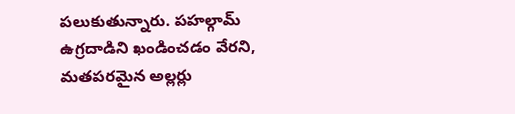పలుకుతున్నారు. పహల్గామ్ ఉగ్రదాడిని ఖండించడం వేరని, మతపరమైన అల్లర్లు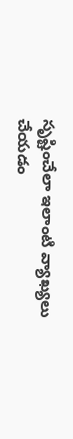సృష్టించేలా ఇలాంటి వ్యాఖ్యలు చేయడం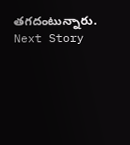తగదంటున్నారు.
Next Story